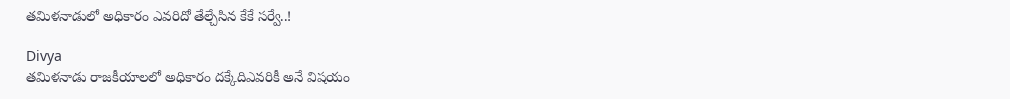తమిళనాడులో అధికారం ఎవరిదో తేల్చేసిన కేకే సర్వే..!

Divya
తమిళనాడు రాజకీయాలలో అధికారం దక్కేదిఎవరికీ అనే విషయం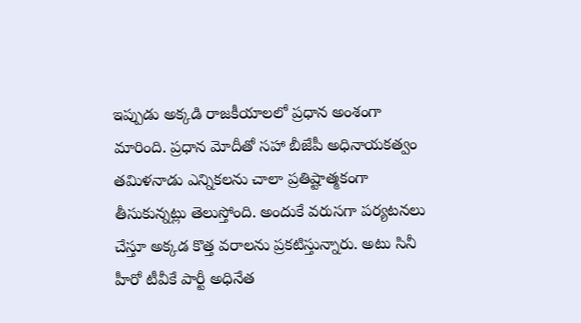ఇప్పుడు అక్కడి రాజకీయాలలో ప్రధాన అంశంగా మారింది. ప్రధాన మోదీతో సహా బీజేపీ అధినాయకత్వం తమిళనాడు ఎన్నికలను చాలా ప్రతిష్టాత్మకంగా తీసుకున్నట్లు తెలుస్తోంది. అందుకే వరుసగా పర్యటనలు చేస్తూ అక్కడ కొత్త వరాలను ప్రకటిస్తున్నారు. అటు సినీ హీరో టీవీకే పార్టీ అధినేత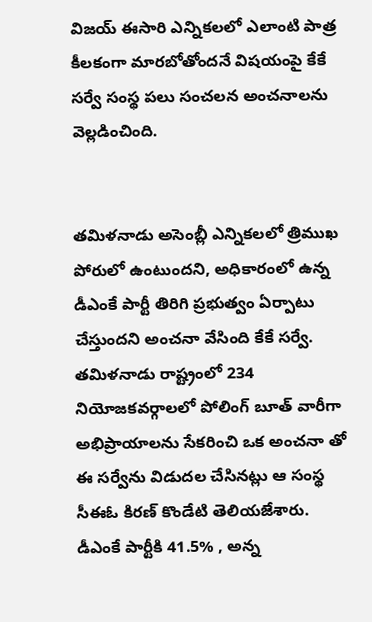విజయ్ ఈసారి ఎన్నికలలో ఎలాంటి పాత్ర కీలకంగా మారబోతోందనే విషయంపై కేకే సర్వే సంస్థ పలు సంచలన అంచనాలను వెల్లడించింది.


తమిళనాడు అసెంబ్లీ ఎన్నికలలో త్రిముఖ పోరులో ఉంటుందని, అధికారంలో ఉన్న డీఎంకే పార్టీ తిరిగి ప్రభుత్వం ఏర్పాటు చేస్తుందని అంచనా వేసింది కేకే సర్వే. తమిళనాడు రాష్ట్రంలో 234 నియోజకవర్గాలలో పోలింగ్ బూత్ వారీగా అభిప్రాయాలను సేకరించి ఒక అంచనా తో ఈ సర్వేను విడుదల చేసినట్లు ఆ సంస్థ సీఈఓ కిరణ్ కొండేటి తెలియజేశారు. డీఎంకే పార్టీకి 41.5% , అన్న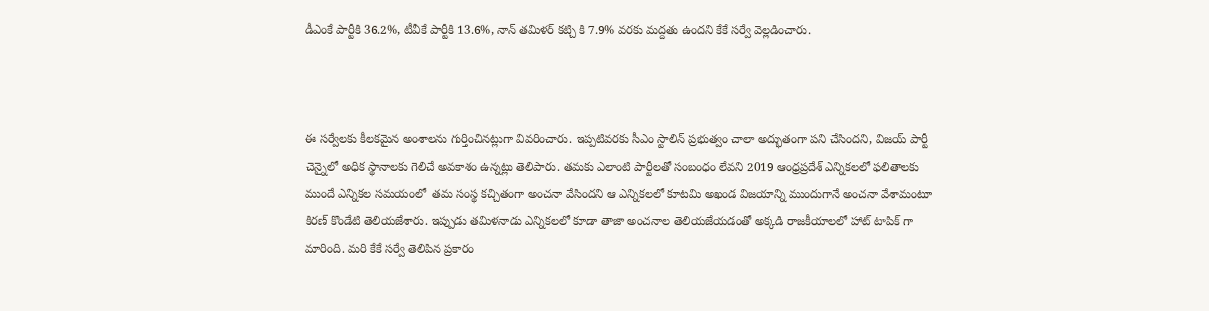డీఎంకే పార్టీకి 36.2%, టీవీకే పార్టీకి 13.6%, నాన్ తమిళర్ కట్చి కి 7.9% వరకు మద్దతు ఉందని కేకే సర్వే వెల్లడించారు.



ఈ సర్వేలకు కీలకమైన అంశాలను గుర్తించినట్లుగా వివరించారు. ఇప్పటివరకు సీఎం స్టాలిన్ ప్రభుత్వం చాలా అద్భుతంగా పని చేసిందని, విజయ్ పార్టీ చెన్నైలో అధిక స్థానాలకు గెలిచే అవకాశం ఉన్నట్లు తెలిపారు. తమకు ఎలాంటి పార్టీలతో సంబంధం లేవని 2019 ఆంధ్రప్రదేశ్ ఎన్నికలలో ఫలితాలకు ముందే ఎన్నికల సమయంలో  తమ సంస్థ కచ్చితంగా అంచనా వేసిందని ఆ ఎన్నికలలో కూటమి అఖండ విజయాన్ని ముందుగానే అంచనా వేశామంటూ కిరణ్ కొండేటి తెలియజేశారు. ఇప్పుడు తమిళనాడు ఎన్నికలలో కూడా తాజా అంచనాల తెలియజేయడంతో అక్కడి రాజకీయాలలో హాట్ టాపిక్ గా మారింది. మరి కేకే సర్వే తెలిపిన ప్రకారం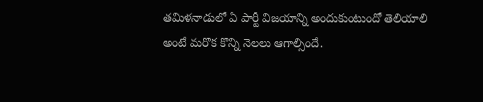తమిళనాడులో ఏ పార్టీ విజయాన్ని అందుకుంటుందో తెలియాలి అంటే మరొక కొన్ని నెలలు ఆగాల్సిందే.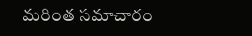మరింత సమాచారం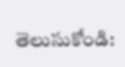తెలుసుకోండి: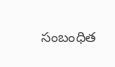సంబంధిత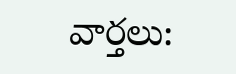వార్తలు: